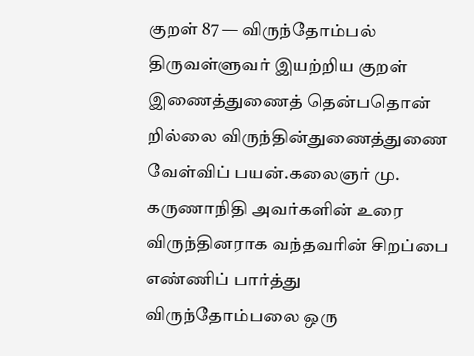குறள் 87 — விருந்தோம்பல்
திருவள்ளுவர் இயற்றிய குறள்
இணைத்துணைத் தென்பதொன் றில்லை விருந்தின்துணைத்துணை வேள்விப் பயன்.கலைஞர் மு. கருணாநிதி அவர்களின் உரை
விருந்தினராக வந்தவரின் சிறப்பை எண்ணிப் பார்த்து விருந்தோம்பலை ஒரு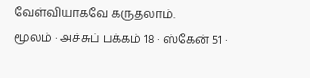வேள்வியாகவே கருதலாம்.
மூலம் · அச்சுப் பக்கம் 18 · ஸ்கேன் 51 ·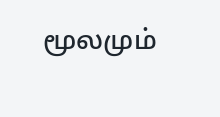மூலமும்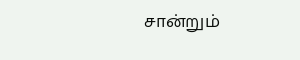சான்றும்